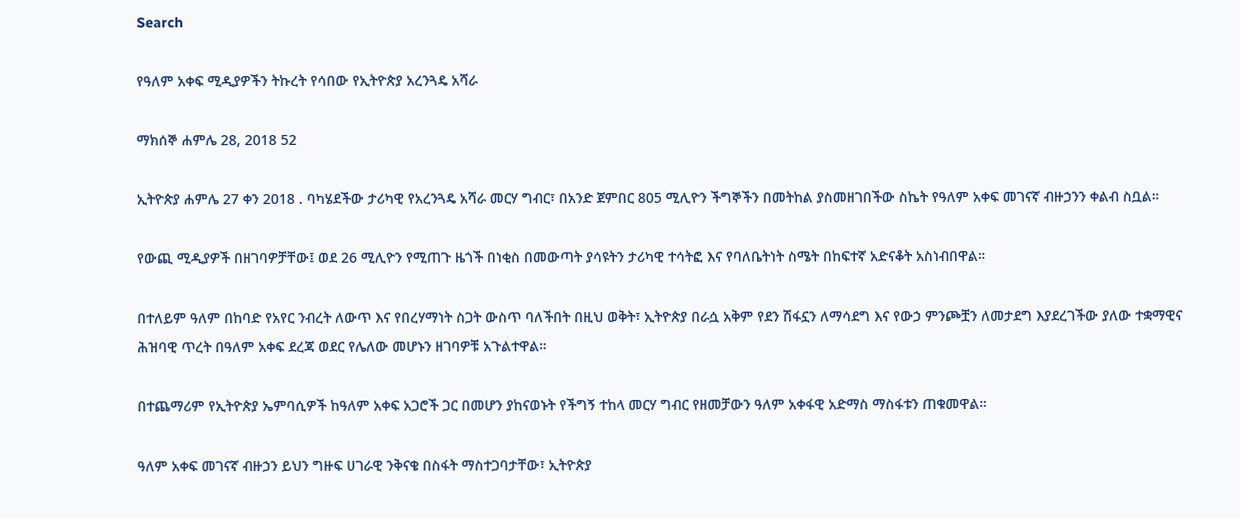Search

የዓለም አቀፍ ሚዲያዎችን ትኩረት የሳበው የኢትዮጵያ አረንጓዴ አሻራ

ማክሰኞ ሐምሌ 28, 2018 52

ኢትዮጵያ ሐምሌ 27 ቀን 2018 . ባካሄደችው ታሪካዊ የአረንጓዴ አሻራ መርሃ ግብር፣ በአንድ ጀምበር 805 ሚሊዮን ችግኞችን በመትከል ያስመዘገበችው ስኬት የዓለም አቀፍ መገናኛ ብዙኃንን ቀልብ ስቧል።

የውጪ ሚዲያዎች በዘገባዎቻቸው፤ ወደ 26 ሚሊዮን የሚጠጉ ዜጎች በነቂስ በመውጣት ያሳዩትን ታሪካዊ ተሳትፎ እና የባለቤትነት ስሜት በከፍተኛ አድናቆት አስነብበዋል።

በተለይም ዓለም በከባድ የአየር ንብረት ለውጥ እና የበረሃማነት ስጋት ውስጥ ባለችበት በዚህ ወቅት፣ ኢትዮጵያ በራሷ አቅም የደን ሽፋኗን ለማሳደግ እና የውኃ ምንጮቿን ለመታደግ እያደረገችው ያለው ተቋማዊና ሕዝባዊ ጥረት በዓለም አቀፍ ደረጃ ወደር የሌለው መሆኑን ዘገባዎቹ አጉልተዋል።

በተጨማሪም የኢትዮጵያ ኤምባሲዎች ከዓለም አቀፍ አጋሮች ጋር በመሆን ያከናወኑት የችግኝ ተከላ መርሃ ግብር የዘመቻውን ዓለም አቀፋዊ አድማስ ማስፋቱን ጠቁመዋል።

ዓለም አቀፍ መገናኛ ብዙኃን ይህን ግዙፍ ሀገራዊ ንቅናቄ በስፋት ማስተጋባታቸው፣ ኢትዮጵያ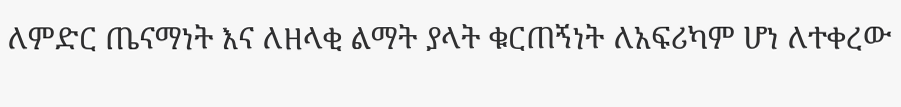ለምድር ጤናማነት እና ለዘላቂ ልማት ያላት ቁርጠኝነት ለአፍሪካም ሆነ ለተቀረው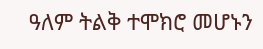ዓለም ትልቅ ተሞክሮ መሆኑን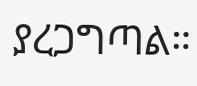ያረጋግጣል።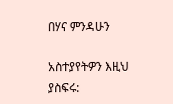በሃና ምንዳሁን

አስተያየትዎን እዚህ ያስፍሩ: